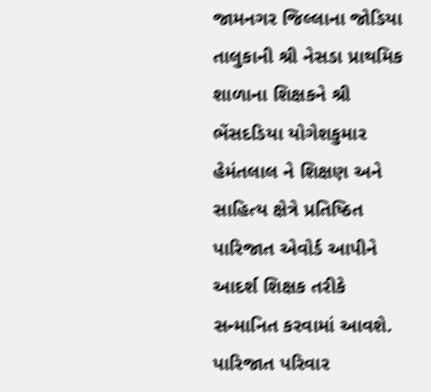જામનગર જિલ્લાના જોડિયા તાલુકાની શ્રી નેસડા પ્રાથમિક શાળાના શિક્ષકને શ્રી ભેંસદડિયા યોગેશકુમાર હેમંતલાલ ને શિક્ષણ અને સાહિત્ય ક્ષેત્રે પ્રતિષ્ઠિત પારિજાત એવોર્ડ આપીને આદર્શ શિક્ષક તરીકે સન્માનિત કરવામાં આવશે. પારિજાત પરિવાર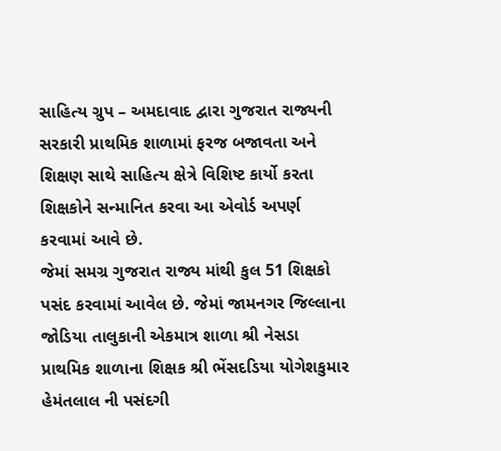સાહિત્ય ગ્રુપ – અમદાવાદ દ્વારા ગુજરાત રાજ્યની સરકારી પ્રાથમિક શાળામાં ફરજ બજાવતા અને શિક્ષણ સાથે સાહિત્ય ક્ષેત્રે વિશિષ્ટ કાર્યો કરતા શિક્ષકોને સન્માનિત કરવા આ એવોર્ડ અપર્ણ કરવામાં આવે છે.
જેમાં સમગ્ર ગુજરાત રાજ્ય માંથી કુલ 51 શિક્ષકો પસંદ કરવામાં આવેલ છે. જેમાં જામનગર જિલ્લાના જોડિયા તાલુકાની એકમાત્ર શાળા શ્રી નેસડા પ્રાથમિક શાળાના શિક્ષક શ્રી ભેંસદડિયા યોગેશકુમાર હેમંતલાલ ની પસંદગી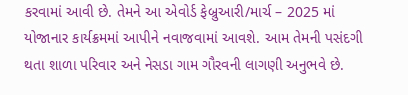કરવામાં આવી છે. તેમને આ એવોર્ડ ફેબ્રુઆરી/માર્ચ – 2025 માં યોજાનાર કાર્યક્રમમાં આપીને નવાજવામાં આવશે. આમ તેમની પસંદગી થતા શાળા પરિવાર અને નેસડા ગામ ગૌરવની લાગણી અનુભવે છે.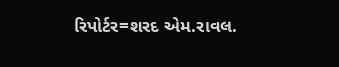રિપોર્ટર=શરદ એમ.રાવલ.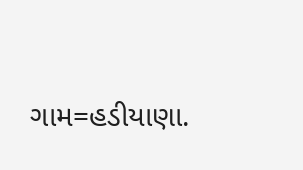ગામ=હડીયાણા.